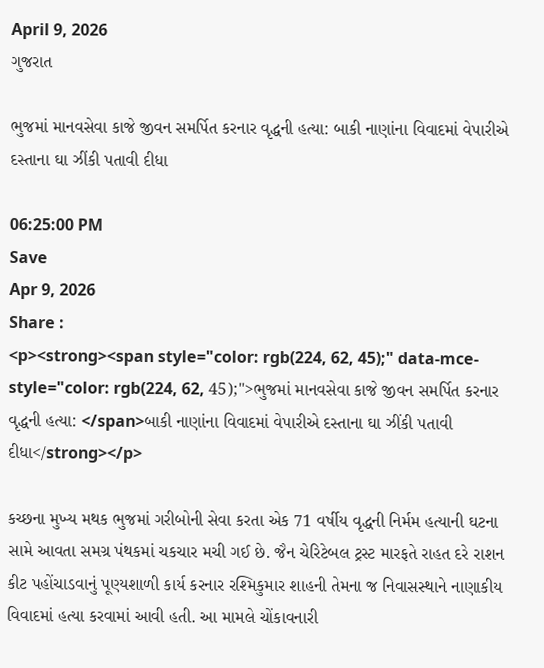April 9, 2026
ગુજરાત

ભુજમાં માનવસેવા કાજે જીવન સમર્પિત કરનાર વૃદ્ધની હત્યા: બાકી નાણાંના વિવાદમાં વેપારીએ દસ્તાના ઘા ઝીંકી પતાવી દીધા

06:25:00 PM
Save
Apr 9, 2026
Share :
<p><strong><span style="color: rgb(224, 62, 45);" data-mce-style="color: rgb(224, 62, 45);">ભુજમાં માનવસેવા કાજે જીવન સમર્પિત કરનાર વૃદ્ધની હત્યા: </span>બાકી નાણાંના વિવાદમાં વેપારીએ દસ્તાના ઘા ઝીંકી પતાવી દીધા</strong></p>

કચ્છના મુખ્ય મથક ભુજમાં ગરીબોની સેવા કરતા એક 71 વર્ષીય વૃદ્ધની નિર્મમ હત્યાની ઘટના સામે આવતા સમગ્ર પંથકમાં ચકચાર મચી ગઈ છે. જૈન ચેરિટેબલ ટ્રસ્ટ મારફતે રાહત દરે રાશન કીટ પહોંચાડવાનું પૂણ્યશાળી કાર્ય કરનાર રશ્મિકુમાર શાહની તેમના જ નિવાસસ્થાને નાણાકીય વિવાદમાં હત્યા કરવામાં આવી હતી. આ મામલે ચોંકાવનારી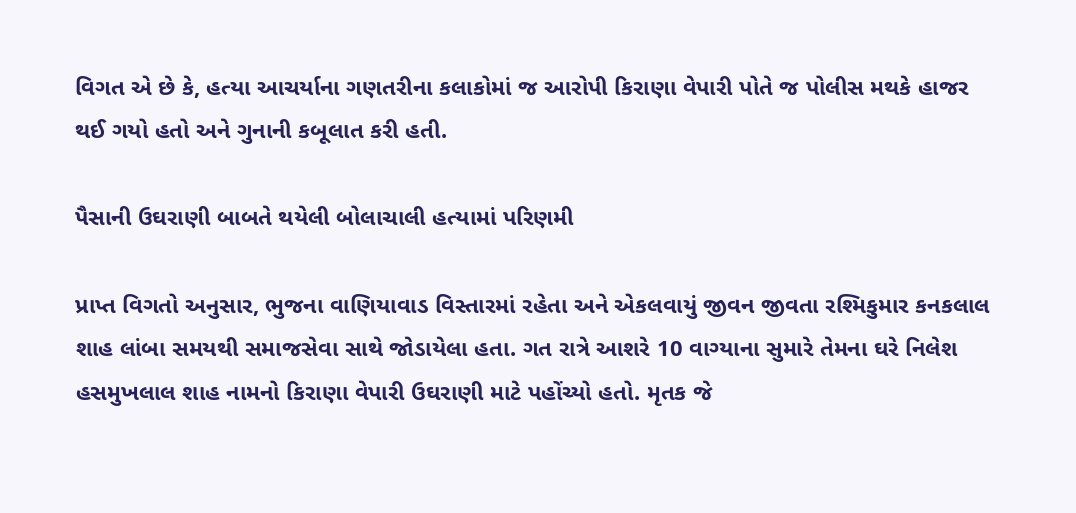વિગત એ છે કે, હત્યા આચર્યાના ગણતરીના કલાકોમાં જ આરોપી કિરાણા વેપારી પોતે જ પોલીસ મથકે હાજર થઈ ગયો હતો અને ગુનાની કબૂલાત કરી હતી.

પૈસાની ઉઘરાણી બાબતે થયેલી બોલાચાલી હત્યામાં પરિણમી

પ્રાપ્ત વિગતો અનુસાર, ભુજના વાણિયાવાડ વિસ્તારમાં રહેતા અને એકલવાયું જીવન જીવતા રશ્મિકુમાર કનકલાલ શાહ લાંબા સમયથી સમાજસેવા સાથે જોડાયેલા હતા. ગત રાત્રે આશરે 10 વાગ્યાના સુમારે તેમના ઘરે નિલેશ હસમુખલાલ શાહ નામનો કિરાણા વેપારી ઉઘરાણી માટે પહોંચ્યો હતો. મૃતક જે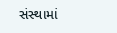સંસ્થામાં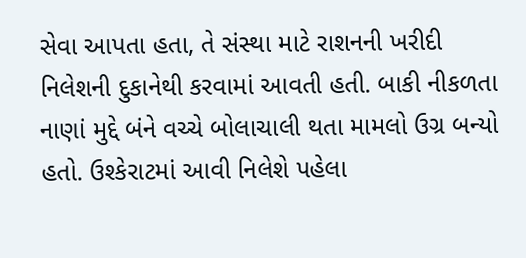સેવા આપતા હતા, તે સંસ્થા માટે રાશનની ખરીદી નિલેશની દુકાનેથી કરવામાં આવતી હતી. બાકી નીકળતા નાણાં મુદ્દે બંને વચ્ચે બોલાચાલી થતા મામલો ઉગ્ર બન્યો હતો. ઉશ્કેરાટમાં આવી નિલેશે પહેલા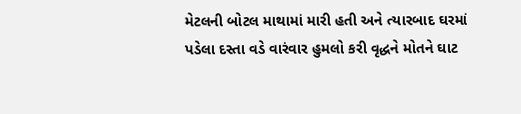મેટલની બોટલ માથામાં મારી હતી અને ત્યારબાદ ઘરમાં પડેલા દસ્તા વડે વારંવાર હુમલો કરી વૃદ્ધને મોતને ઘાટ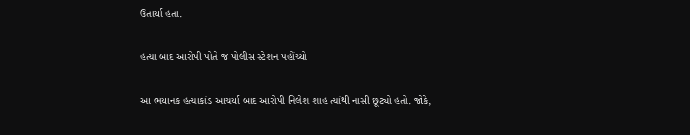ઉતાર્યા હતા.

હત્યા બાદ આરોપી પોતે જ પોલીસ સ્ટેશન પહોંચ્યો

આ ભયાનક હત્યાકાંડ આચર્યા બાદ આરોપી નિલેશ શાહ ત્યાંથી નાસી છૂટ્યો હતો. જોકે,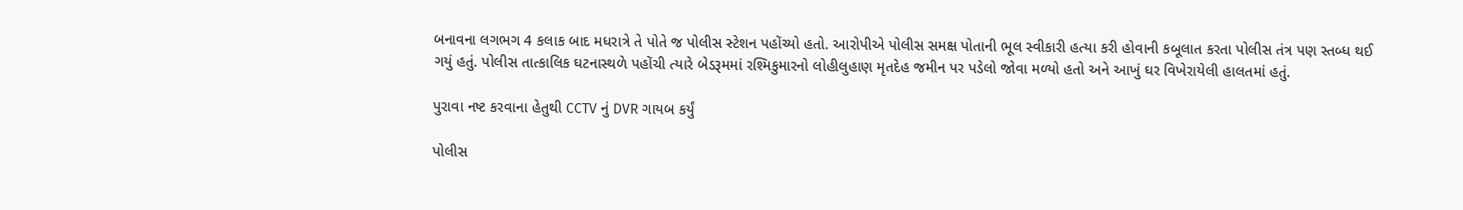બનાવના લગભગ 4 કલાક બાદ મધરાત્રે તે પોતે જ પોલીસ સ્ટેશન પહોંચ્યો હતો. આરોપીએ પોલીસ સમક્ષ પોતાની ભૂલ સ્વીકારી હત્યા કરી હોવાની કબૂલાત કરતા પોલીસ તંત્ર પણ સ્તબ્ધ થઈ ગયું હતું. પોલીસ તાત્કાલિક ઘટનાસ્થળે પહોંચી ત્યારે બેડરૂમમાં રશ્મિકુમારનો લોહીલુહાણ મૃતદેહ જમીન પર પડેલો જોવા મળ્યો હતો અને આખું ઘર વિખેરાયેલી હાલતમાં હતું.

પુરાવા નષ્ટ કરવાના હેતુથી CCTV નું DVR ગાયબ કર્યું

પોલીસ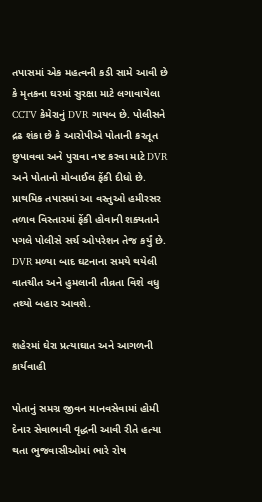તપાસમાં એક મહત્વની કડી સામે આવી છે કે મૃતકના ઘરમાં સુરક્ષા માટે લગાવાયેલા CCTV કેમેરાનું DVR ગાયબ છે. પોલીસને દ્રઢ શંકા છે કે આરોપીએ પોતાની કરતૂત છુપાવવા અને પુરાવા નષ્ટ કરવા માટે DVR અને પોતાનો મોબાઈલ ફેંકી દીધો છે. પ્રાથમિક તપાસમાં આ વસ્તુઓ હમીરસર તળાવ વિસ્તારમાં ફેંકી હોવાની શક્યતાને પગલે પોલીસે સર્ચ ઓપરેશન તેજ કર્યું છે. DVR મળ્યા બાદ ઘટનાના સમયે થયેલી વાતચીત અને હુમલાની તીવ્રતા વિશે વધુ તથ્યો બહાર આવશે.

શહેરમાં ઘેરા પ્રત્યાઘાત અને આગળની કાર્યવાહી

પોતાનું સમગ્ર જીવન માનવસેવામાં હોમી દેનાર સેવાભાવી વૃદ્ધની આવી રીતે હત્યા થતા ભુજવાસીઓમાં ભારે રોષ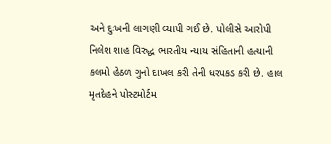અને દુઃખની લાગણી વ્યાપી ગઈ છે. પોલીસે આરોપી નિલેશ શાહ વિરુદ્ધ ભારતીય ન્યાય સંહિતાની હત્યાની કલમો હેઠળ ગુનો દાખલ કરી તેની ધરપકડ કરી છે. હાલ મૃતદેહને પોસ્ટમોર્ટમ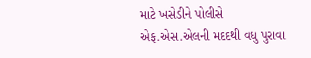માટે ખસેડીને પોલીસે એફ.એસ.એલની મદદથી વધુ પુરાવા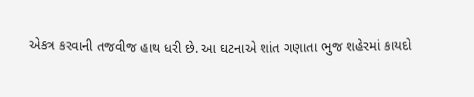એકત્ર કરવાની તજવીજ હાથ ધરી છે. આ ઘટનાએ શાંત ગણાતા ભુજ શહેરમાં કાયદો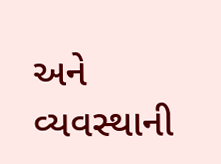અને વ્યવસ્થાની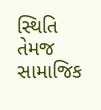સ્થિતિ તેમજ સામાજિક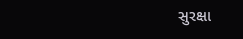સુરક્ષા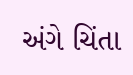અંગે ચિંતા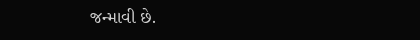જન્માવી છે.